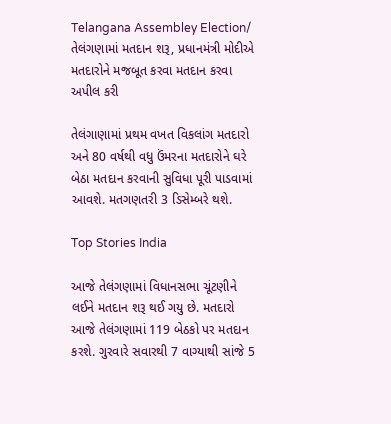Telangana Assembley Election/ તેલંગણામાં મતદાન શરૂ, પ્રધાનમંત્રી મોદીએ મતદારોને મજબૂત કરવા મતદાન કરવા અપીલ કરી

તેલંગાણામાં પ્રથમ વખત વિકલાંગ મતદારો અને 80 વર્ષથી વધુ ઉંમરના મતદારોને ઘરે બેઠા મતદાન કરવાની સુવિધા પૂરી પાડવામાં આવશે. મતગણતરી 3 ડિસેમ્બરે થશે.

Top Stories India

આજે તેલંગણામાં વિધાનસભા ચૂંટણીને લઈને મતદાન શરૂ થઈ ગયુ છે. મતદારો આજે તેલંગણામાં 119 બેઠકો પર મતદાન કરશે. ગુરવારે સવારથી 7 વાગ્યાથી સાંજે 5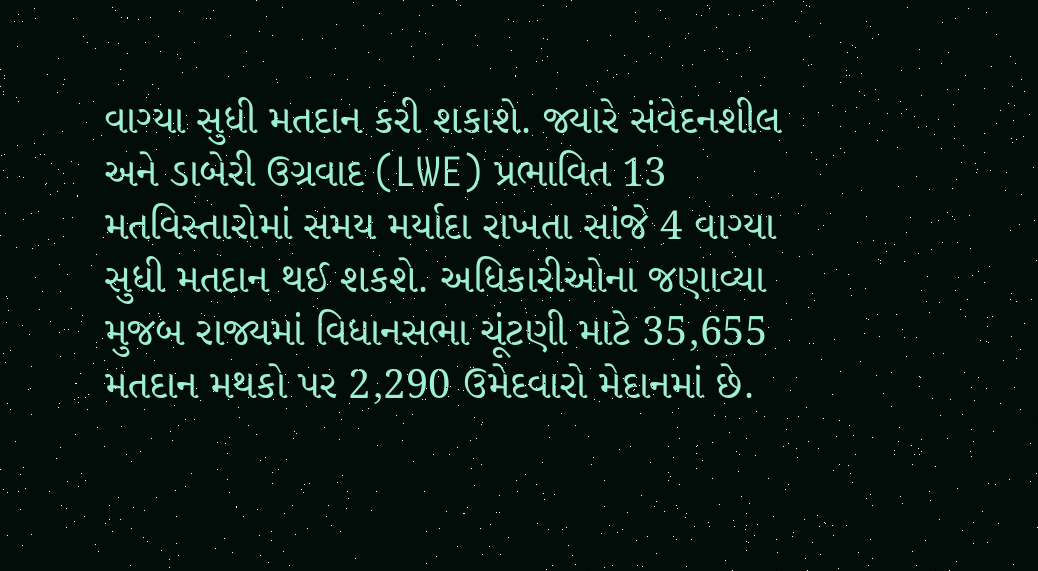વાગ્યા સુધી મતદાન કરી શકાશે. જ્યારે સંવેદનશીલ અને ડાબેરી ઉગ્રવાદ (LWE) પ્રભાવિત 13 મતવિસ્તારોમાં સમય મર્યાદા રાખતા સાંજે 4 વાગ્યા સુધી મતદાન થઈ શકશે. અધિકારીઓના જણાવ્યા મુજબ રાજ્યમાં વિધાનસભા ચૂંટણી માટે 35,655 મતદાન મથકો પર 2,290 ઉમેદવારો મેદાનમાં છે.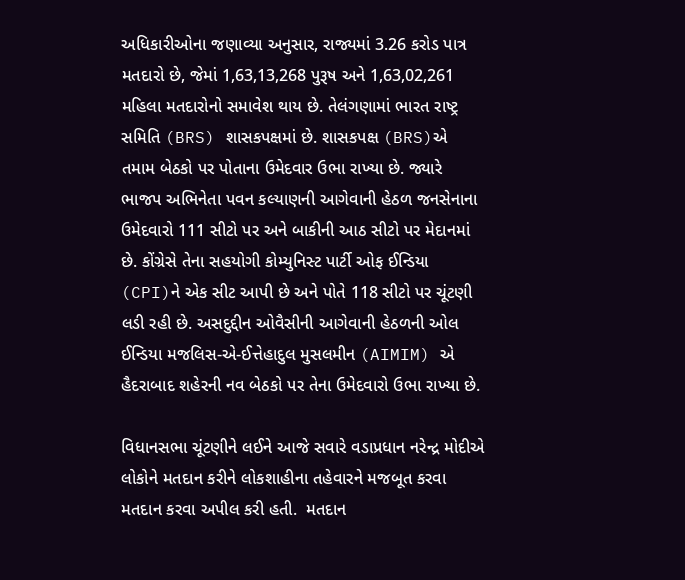અધિકારીઓના જણાવ્યા અનુસાર, રાજ્યમાં 3.26 કરોડ પાત્ર મતદારો છે, જેમાં 1,63,13,268 પુરૂષ અને 1,63,02,261 મહિલા મતદારોનો સમાવેશ થાય છે. તેલંગણામાં ભારત રાષ્ટ્ર સમિતિ (BRS) શાસકપક્ષમાં છે. શાસકપક્ષ (BRS)એ તમામ બેઠકો પર પોતાના ઉમેદવાર ઉભા રાખ્યા છે. જ્યારે ભાજપ અભિનેતા પવન કલ્યાણની આગેવાની હેઠળ જનસેનાના ઉમેદવારો 111 સીટો પર અને બાકીની આઠ સીટો પર મેદાનમાં છે. કોંગ્રેસે તેના સહયોગી કોમ્યુનિસ્ટ પાર્ટી ઓફ ઈન્ડિયા (CPI)ને એક સીટ આપી છે અને પોતે 118 સીટો પર ચૂંટણી લડી રહી છે. અસદુદ્દીન ઓવૈસીની આગેવાની હેઠળની ઓલ ઈન્ડિયા મજલિસ-એ-ઈત્તેહાદુલ મુસલમીન (AIMIM) એ હૈદરાબાદ શહેરની નવ બેઠકો પર તેના ઉમેદવારો ઉભા રાખ્યા છે.

વિધાનસભા ચૂંટણીને લઈને આજે સવારે વડાપ્રધાન નરેન્દ્ર મોદીએ લોકોને મતદાન કરીને લોકશાહીના તહેવારને મજબૂત કરવા મતદાન કરવા અપીલ કરી હતી.  મતદાન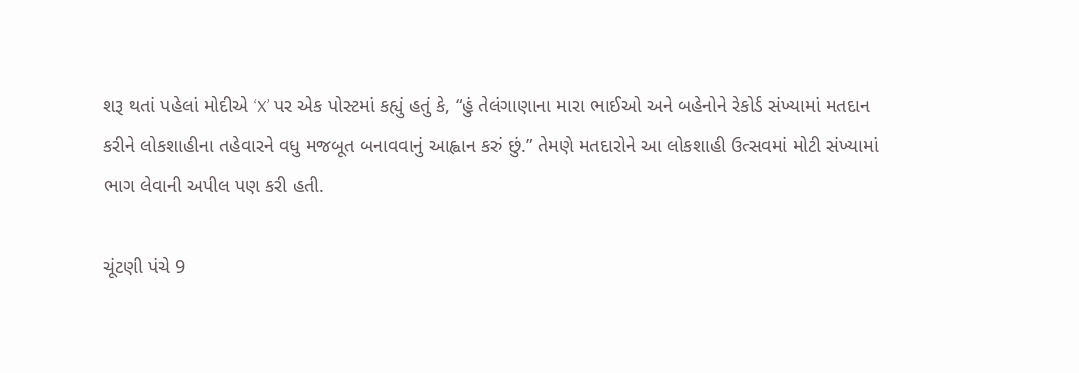શરૂ થતાં પહેલાં મોદીએ ‘X’ પર એક પોસ્ટમાં કહ્યું હતું કે, “હું તેલંગાણાના મારા ભાઈઓ અને બહેનોને રેકોર્ડ સંખ્યામાં મતદાન કરીને લોકશાહીના તહેવારને વધુ મજબૂત બનાવવાનું આહ્વાન કરું છું.” તેમણે મતદારોને આ લોકશાહી ઉત્સવમાં મોટી સંખ્યામાં ભાગ લેવાની અપીલ પણ કરી હતી.

ચૂંટણી પંચે 9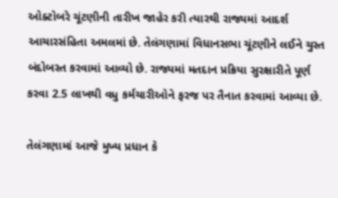ઓક્ટોબરે ચૂંટણીની તારીખ જાહેર કરી ત્યારથી રાજ્યમાં આદર્શ આચારસંહિતા અમલમાં છે. તેલંગણામાં વિધાનસભા ચૂંટણીને લઈને ચુસ્ત બંદોબસ્ત કરવામાં આવ્યો છે. રાજ્યમાં મતદાન પ્રક્રિયા સુરક્ષારીતે પૂર્ણ કરવા 2.5 લાખથી વધુ કર્મચારીઓને ફરજ પર તૈનાત કરવામાં આવ્યા છે.

તેલંગણામાં આજે મુખ્ય પ્રધાન કે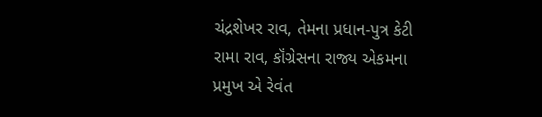ચંદ્રશેખર રાવ, તેમના પ્રધાન-પુત્ર કેટી રામા રાવ, કૉંગ્રેસના રાજ્ય એકમના પ્રમુખ એ રેવંત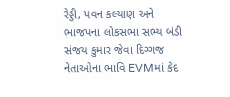રેડ્ડી, પવન કલ્યાણ અને ભાજપના લોકસભા સભ્ય બંડી સંજય કુમાર જેવા દિગ્ગજ નેતાઓના ભાવિ EVMમાં કેદ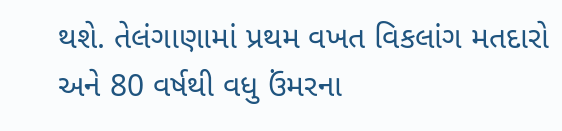થશે. તેલંગાણામાં પ્રથમ વખત વિકલાંગ મતદારો અને 80 વર્ષથી વધુ ઉંમરના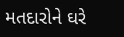મતદારોને ઘરે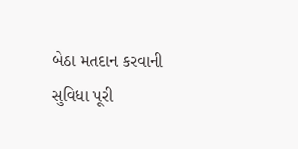બેઠા મતદાન કરવાની સુવિધા પૂરી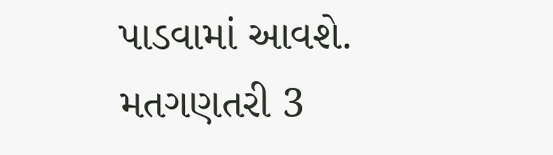પાડવામાં આવશે. મતગણતરી 3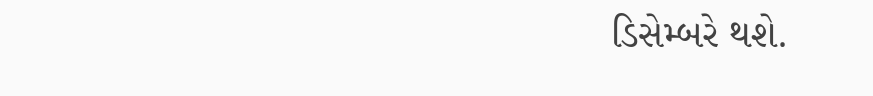ડિસેમ્બરે થશે.